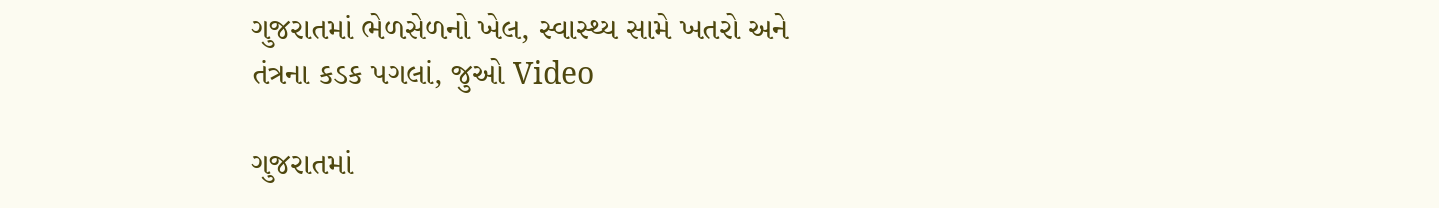ગુજરાતમાં ભેળસેળનો ખેલ, સ્વાસ્થ્ય સામે ખતરો અને તંત્રના કડક પગલાં, જુઓ Video

ગુજરાતમાં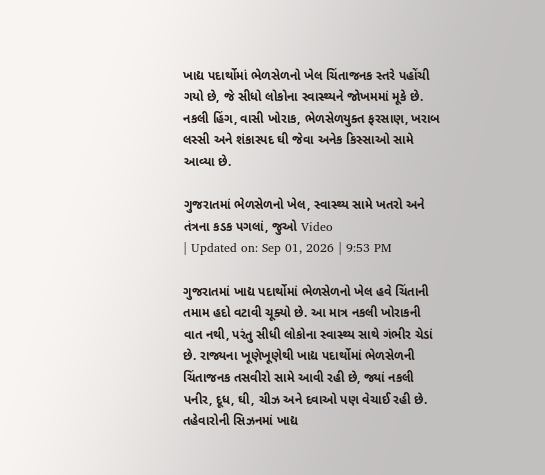ખાદ્ય પદાર્થોમાં ભેળસેળનો ખેલ ચિંતાજનક સ્તરે પહોંચી ગયો છે, જે સીધો લોકોના સ્વાસ્થ્યને જોખમમાં મૂકે છે. નકલી હિંગ, વાસી ખોરાક, ભેળસેળયુક્ત ફરસાણ, ખરાબ લસ્સી અને શંકાસ્પદ ઘી જેવા અનેક કિસ્સાઓ સામે આવ્યા છે.

ગુજરાતમાં ભેળસેળનો ખેલ, સ્વાસ્થ્ય સામે ખતરો અને તંત્રના કડક પગલાં, જુઓ Video
| Updated on: Sep 01, 2026 | 9:53 PM

ગુજરાતમાં ખાદ્ય પદાર્થોમાં ભેળસેળનો ખેલ હવે ચિંતાની તમામ હદો વટાવી ચૂક્યો છે. આ માત્ર નકલી ખોરાકની વાત નથી, પરંતુ સીધી લોકોના સ્વાસ્થ્ય સાથે ગંભીર ચેડાં છે. રાજ્યના ખૂણેખૂણેથી ખાદ્ય પદાર્થોમાં ભેળસેળની ચિંતાજનક તસવીરો સામે આવી રહી છે, જ્યાં નકલી પનીર, દૂધ, ઘી, ચીઝ અને દવાઓ પણ વેચાઈ રહી છે. તહેવારોની સિઝનમાં ખાદ્ય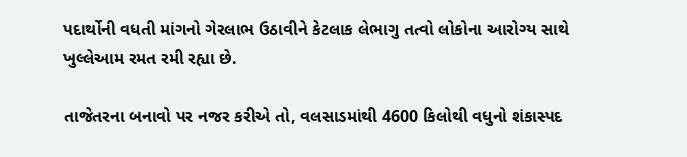પદાર્થોની વધતી માંગનો ગેરલાભ ઉઠાવીને કેટલાક લેભાગુ તત્વો લોકોના આરોગ્ય સાથે ખુલ્લેઆમ રમત રમી રહ્યા છે.

તાજેતરના બનાવો પર નજર કરીએ તો, વલસાડમાંથી 4600 કિલોથી વધુનો શંકાસ્પદ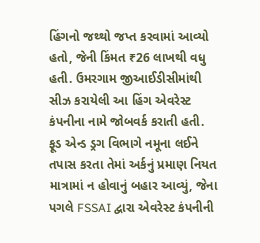હિંગનો જથ્થો જપ્ત કરવામાં આવ્યો હતો, જેની કિંમત ₹26 લાખથી વધુ હતી. ઉમરગામ જીઆઈડીસીમાંથી સીઝ કરાયેલી આ હિંગ એવરેસ્ટ કંપનીના નામે જોબવર્ક કરાતી હતી. ફૂડ એન્ડ ડ્રગ વિભાગે નમૂના લઈને તપાસ કરતા તેમાં અર્કનું પ્રમાણ નિયત માત્રામાં ન હોવાનું બહાર આવ્યું, જેના પગલે FSSAI દ્વારા એવરેસ્ટ કંપનીની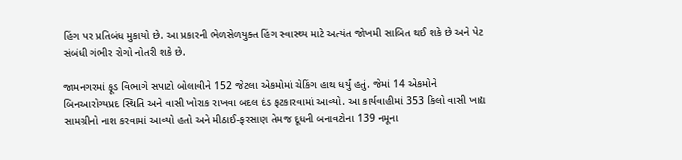હિંગ પર પ્રતિબંધ મુકાયો છે. આ પ્રકારની ભેળસેળયુક્ત હિંગ સ્વાસ્થ્ય માટે અત્યંત જોખમી સાબિત થઈ શકે છે અને પેટ સંબંધી ગંભીર રોગો નોતરી શકે છે.

જામનગરમાં ફૂડ વિભાગે સપાટો બોલાવીને 152 જેટલા એકમોમાં ચેકિંગ હાથ ધર્યું હતું. જેમાં 14 એકમોને બિનઆરોગ્યપ્રદ સ્થિતિ અને વાસી ખોરાક રાખવા બદલ દંડ ફટકારવામાં આવ્યો. આ કાર્યવાહીમાં 353 કિલો વાસી ખાદ્ય સામગ્રીનો નાશ કરવામાં આવ્યો હતો અને મીઠાઈ-ફરસાણ તેમજ દૂધની બનાવટોના 139 નમૂના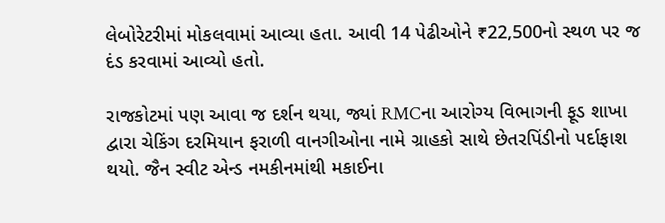લેબોરેટરીમાં મોકલવામાં આવ્યા હતા. આવી 14 પેઢીઓને ₹22,500નો સ્થળ પર જ દંડ કરવામાં આવ્યો હતો.

રાજકોટમાં પણ આવા જ દર્શન થયા, જ્યાં RMCના આરોગ્ય વિભાગની ફૂડ શાખા દ્વારા ચેકિંગ દરમિયાન ફરાળી વાનગીઓના નામે ગ્રાહકો સાથે છેતરપિંડીનો પર્દાફાશ થયો. જૈન સ્વીટ એન્ડ નમકીનમાંથી મકાઈના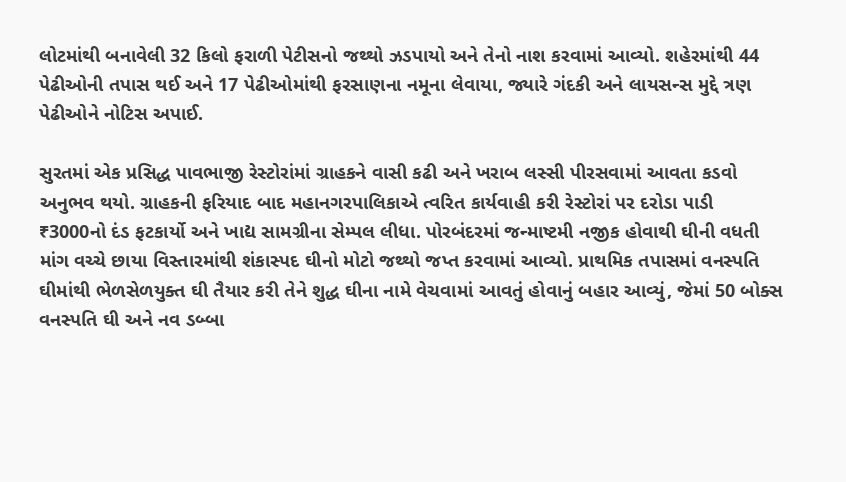લોટમાંથી બનાવેલી 32 કિલો ફરાળી પેટીસનો જથ્થો ઝડપાયો અને તેનો નાશ કરવામાં આવ્યો. શહેરમાંથી 44 પેઢીઓની તપાસ થઈ અને 17 પેઢીઓમાંથી ફરસાણના નમૂના લેવાયા, જ્યારે ગંદકી અને લાયસન્સ મુદ્દે ત્રણ પેઢીઓને નોટિસ અપાઈ.

સુરતમાં એક પ્રસિદ્ધ પાવભાજી રેસ્ટોરાંમાં ગ્રાહકને વાસી કઢી અને ખરાબ લસ્સી પીરસવામાં આવતા કડવો અનુભવ થયો. ગ્રાહકની ફરિયાદ બાદ મહાનગરપાલિકાએ ત્વરિત કાર્યવાહી કરી રેસ્ટોરાં પર દરોડા પાડી ₹3000નો દંડ ફટકાર્યો અને ખાદ્ય સામગ્રીના સેમ્પલ લીધા. પોરબંદરમાં જન્માષ્ટમી નજીક હોવાથી ઘીની વધતી માંગ વચ્ચે છાયા વિસ્તારમાંથી શંકાસ્પદ ઘીનો મોટો જથ્થો જપ્ત કરવામાં આવ્યો. પ્રાથમિક તપાસમાં વનસ્પતિ ઘીમાંથી ભેળસેળયુક્ત ઘી તૈયાર કરી તેને શુદ્ધ ઘીના નામે વેચવામાં આવતું હોવાનું બહાર આવ્યું, જેમાં 50 બોક્સ વનસ્પતિ ઘી અને નવ ડબ્બા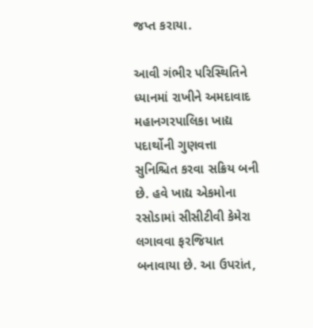જપ્ત કરાયા.

આવી ગંભીર પરિસ્થિતિને ધ્યાનમાં રાખીને અમદાવાદ મહાનગરપાલિકા ખાદ્ય પદાર્થોની ગુણવત્તા સુનિશ્ચિત કરવા સક્રિય બની છે. હવે ખાદ્ય એકમોના રસોડામાં સીસીટીવી કેમેરા લગાવવા ફરજિયાત બનાવાયા છે. આ ઉપરાંત,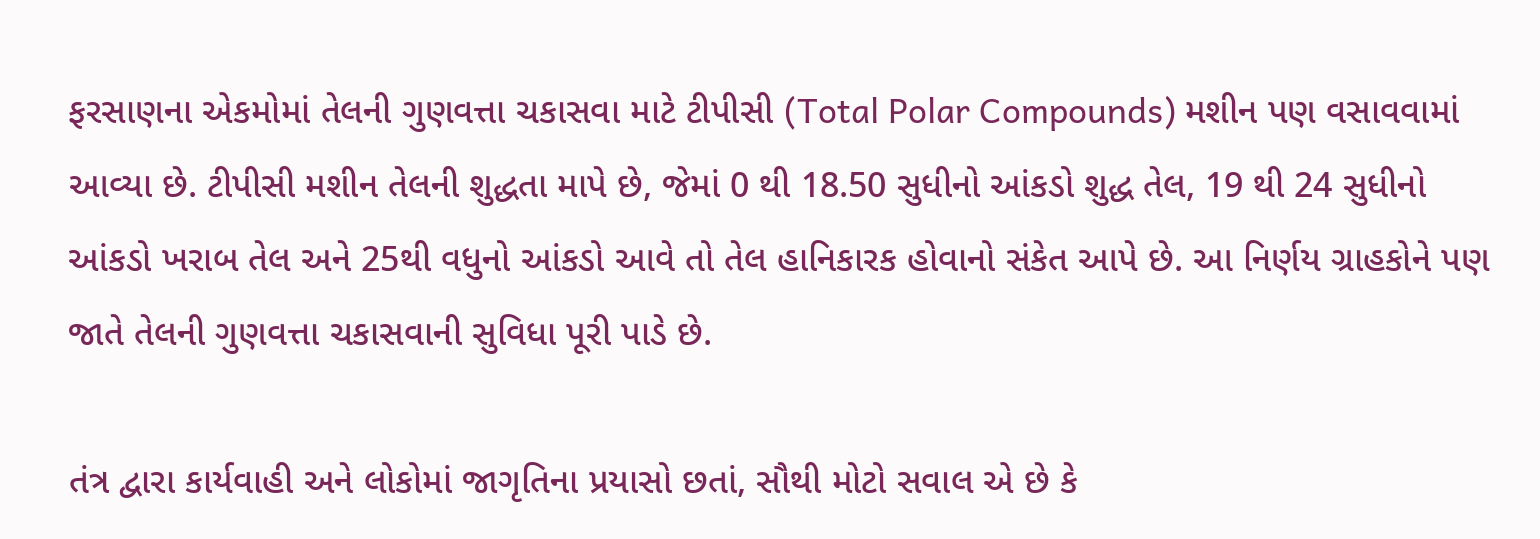ફરસાણના એકમોમાં તેલની ગુણવત્તા ચકાસવા માટે ટીપીસી (Total Polar Compounds) મશીન પણ વસાવવામાં આવ્યા છે. ટીપીસી મશીન તેલની શુદ્ધતા માપે છે, જેમાં 0 થી 18.50 સુધીનો આંકડો શુદ્ધ તેલ, 19 થી 24 સુધીનો આંકડો ખરાબ તેલ અને 25થી વધુનો આંકડો આવે તો તેલ હાનિકારક હોવાનો સંકેત આપે છે. આ નિર્ણય ગ્રાહકોને પણ જાતે તેલની ગુણવત્તા ચકાસવાની સુવિધા પૂરી પાડે છે.

તંત્ર દ્વારા કાર્યવાહી અને લોકોમાં જાગૃતિના પ્રયાસો છતાં, સૌથી મોટો સવાલ એ છે કે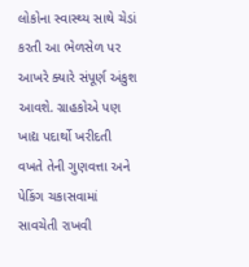લોકોના સ્વાસ્થ્ય સાથે ચેડાં કરતી આ ભેળસેળ પર આખરે ક્યારે સંપૂર્ણ અંકુશ આવશે. ગ્રાહકોએ પણ ખાદ્ય પદાર્થો ખરીદતી વખતે તેની ગુણવત્તા અને પેકિંગ ચકાસવામાં સાવચેતી રાખવી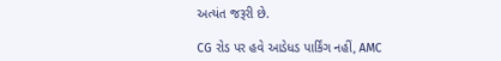અત્યંત જરૂરી છે.

CG રોડ પર હવે આડેધડ પાર્કિંગ નહીં, AMC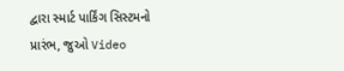દ્વારા સ્માર્ટ પાર્કિંગ સિસ્ટમનો પ્રારંભ, જુઓ Video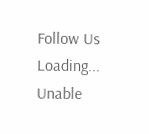Follow Us
Loading...
Unable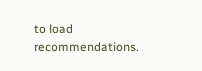to load recommendations.